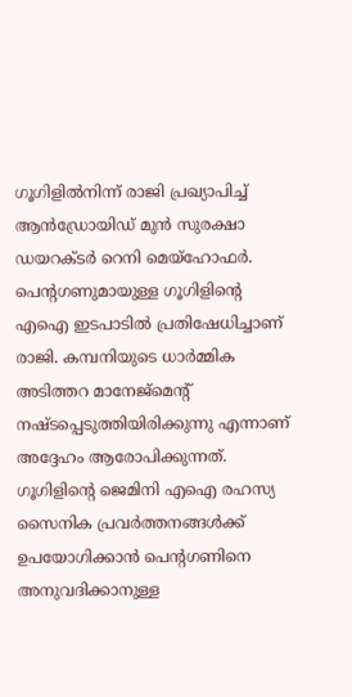ഗൂഗിളിൽനിന്ന് രാജി പ്രഖ്യാപിച്ച് ആൻഡ്രോയിഡ് മുൻ സുരക്ഷാ ഡയറക്ടർ റെനി മെയ്ഹോഫർ. പെന്റഗണുമായുള്ള ഗൂഗിളിന്റെ എഐ ഇടപാടിൽ പ്രതിഷേധിച്ചാണ് രാജി. കമ്പനിയുടെ ധാർമ്മിക അടിത്തറ മാനേജ്മെന്റ് നഷ്ടപ്പെടുത്തിയിരിക്കുന്നു എന്നാണ് അദ്ദേഹം ആരോപിക്കുന്നത്.
ഗൂഗിളിന്റെ ജെമിനി എഐ രഹസ്യ സൈനിക പ്രവർത്തനങ്ങൾക്ക് ഉപയോഗിക്കാൻ പെന്റഗണിനെ അനുവദിക്കാനുള്ള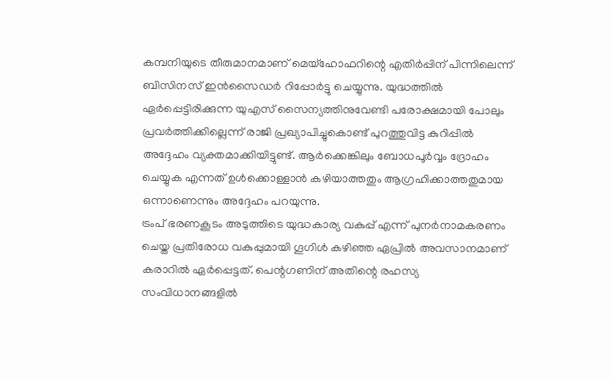കമ്പനിയുടെ തീരുമാനമാണ് മെയ്ഹോഫറിന്റെ എതിർപ്പിന് പിന്നിലെന്ന് ബിസിനസ് ഇൻസൈഡർ റിപ്പോർട്ടു ചെയ്യുന്നു. യുദ്ധത്തിൽ ഏർപ്പെട്ടിരിക്കുന്ന യുഎസ് സൈന്യത്തിനുവേണ്ടി പരോക്ഷമായി പോലും പ്രവർത്തിക്കില്ലെന്ന് രാജി പ്രഖ്യാപിച്ചുകൊണ്ട് പുറത്തുവിട്ട കുറിപ്പിൽ അദ്ദേഹം വ്യക്തമാക്കിയിട്ടുണ്ട്. ആർക്കെങ്കിലും ബോധപൂർവ്വം ദ്രോഹം ചെയ്യുക എന്നത് ഉൾക്കൊള്ളാൻ കഴിയാത്തതും ആഗ്രഹിക്കാത്തതുമായ ഒന്നാണെന്നും അദ്ദേഹം പറയുന്നു.
ട്രംപ് ഭരണകൂടം അടുത്തിടെ യുദ്ധകാര്യ വകുപ്പ് എന്ന് പുനർനാമകരണം ചെയ്ത പ്രതിരോധ വകുപ്പുമായി ഗൂഗിൾ കഴിഞ്ഞ ഏപ്രിൽ അവസാനമാണ് കരാറിൽ ഏർപ്പെട്ടത്. പെന്റഗണിന് അതിന്റെ രഹസ്യ സംവിധാനങ്ങളിൽ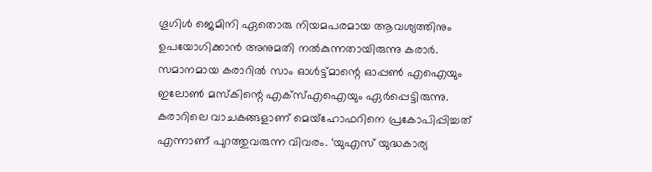ഗൂഗിൾ ജെമിനി ഏതൊരു നിയമപരമായ ആവശ്യത്തിനും ഉപയോഗിക്കാൻ അനുമതി നൽകുന്നതായിരുന്നു കരാർ. സമാനമായ കരാറിൽ സാം ഓൾട്ട്മാന്റെ ഓപ്പൺ എഐയും ഇലോൺ മസ്കിന്റെ എക്സ്എഐയും ഏർപ്പെട്ടിരുന്നു.
കരാറിലെ വാചകങ്ങളാണ് മെയ്ഹോഫറിനെ പ്രകോപിപ്പിച്ചത് എന്നാണ് പുറത്തുവരുന്ന വിവരം. ‘യുഎസ് യുദ്ധകാര്യ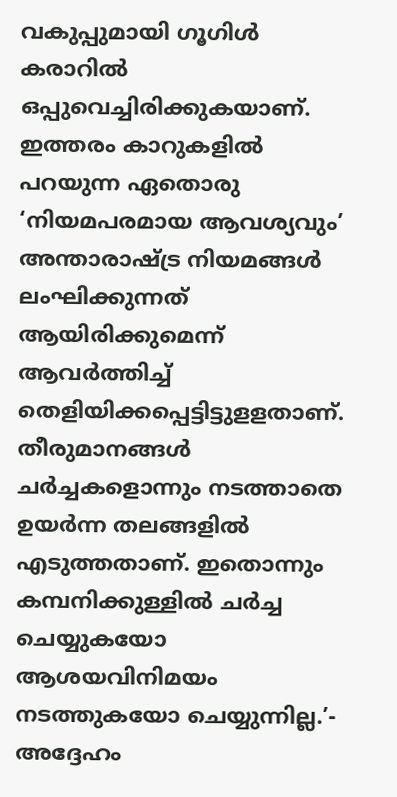വകുപ്പുമായി ഗൂഗിൾ കരാറിൽ ഒപ്പുവെച്ചിരിക്കുകയാണ്. ഇത്തരം കാറുകളിൽ പറയുന്ന ഏതൊരു ‘നിയമപരമായ ആവശ്യവും’ അന്താരാഷ്ട്ര നിയമങ്ങൾ ലംഘിക്കുന്നത് ആയിരിക്കുമെന്ന് ആവർത്തിച്ച് തെളിയിക്കപ്പെട്ടിട്ടുളളതാണ്. തീരുമാനങ്ങൾ ചർച്ചകളൊന്നും നടത്താതെ ഉയർന്ന തലങ്ങളിൽ എടുത്തതാണ്. ഇതൊന്നും കമ്പനിക്കുള്ളിൽ ചർച്ച ചെയ്യുകയോ ആശയവിനിമയം നടത്തുകയോ ചെയ്യുന്നില്ല.’- അദ്ദേഹം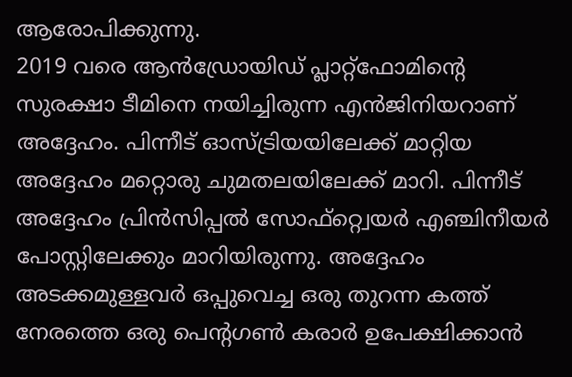ആരോപിക്കുന്നു.
2019 വരെ ആൻഡ്രോയിഡ് പ്ലാറ്റ്ഫോമിന്റെ സുരക്ഷാ ടീമിനെ നയിച്ചിരുന്ന എൻജിനിയറാണ് അദ്ദേഹം. പിന്നീട് ഓസ്ട്രിയയിലേക്ക് മാറ്റിയ അദ്ദേഹം മറ്റൊരു ചുമതലയിലേക്ക് മാറി. പിന്നീട് അദ്ദേഹം പ്രിൻസിപ്പൽ സോഫ്റ്റ്വെയർ എഞ്ചിനീയർ പോസ്റ്റിലേക്കും മാറിയിരുന്നു. അദ്ദേഹം അടക്കമുള്ളവർ ഒപ്പുവെച്ച ഒരു തുറന്ന കത്ത് നേരത്തെ ഒരു പെന്റഗൺ കരാർ ഉപേക്ഷിക്കാൻ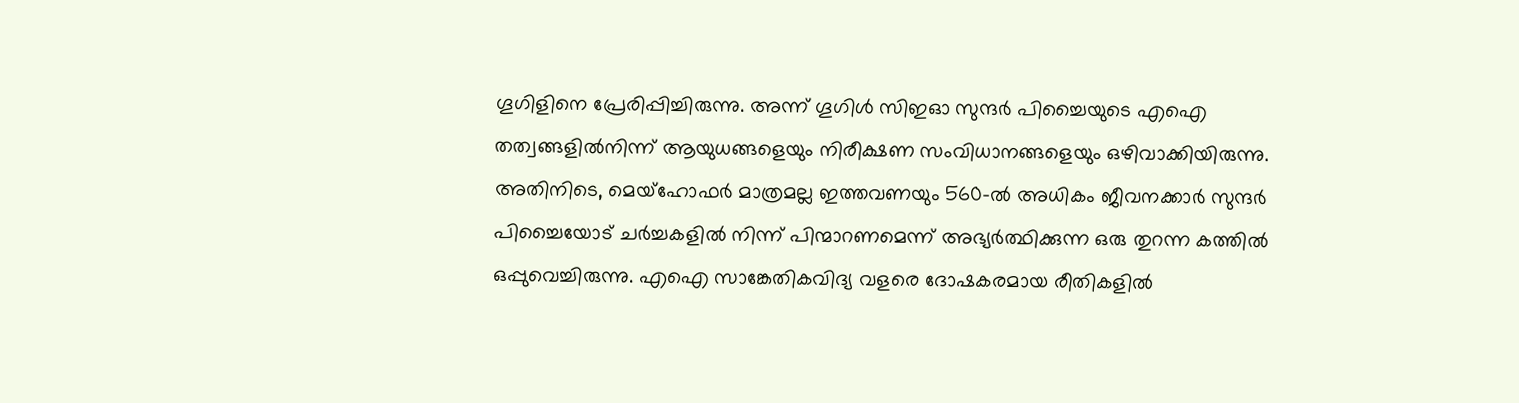ഗൂഗിളിനെ പ്രേരിപ്പിച്ചിരുന്നു. അന്ന് ഗൂഗിൾ സിഇഓ സുന്ദർ പിച്ചൈയുടെ എഐ തത്വങ്ങളിൽനിന്ന് ആയുധങ്ങളെയും നിരീക്ഷണ സംവിധാനങ്ങളെയും ഒഴിവാക്കിയിരുന്നു.
അതിനിടെ, മെയ്ഹോഫർ മാത്രമല്ല ഇത്തവണയും 560-ൽ അധികം ജീവനക്കാർ സുന്ദർ പിച്ചൈയോട് ചർച്ചകളിൽ നിന്ന് പിന്മാറണമെന്ന് അഭ്യർത്ഥിക്കുന്ന ഒരു തുറന്ന കത്തിൽ ഒപ്പുവെച്ചിരുന്നു. എഐ സാങ്കേതികവിദ്യ വളരെ ദോഷകരമായ രീതികളിൽ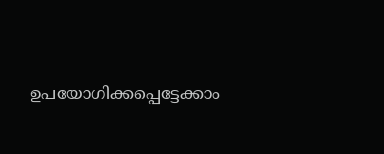ഉപയോഗിക്കപ്പെട്ടേക്കാം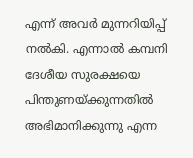എന്ന് അവർ മുന്നറിയിപ്പ് നൽകി. എന്നാൽ കമ്പനി ദേശീയ സുരക്ഷയെ പിന്തുണയ്ക്കുന്നതിൽ അഭിമാനിക്കുന്നു എന്ന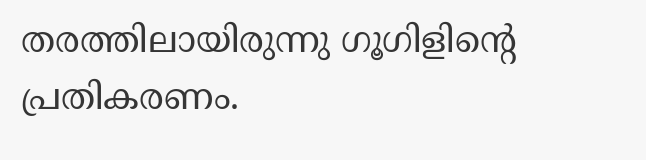തരത്തിലായിരുന്നു ഗൂഗിളിന്റെ പ്രതികരണം.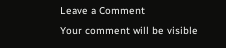Leave a Comment
Your comment will be visible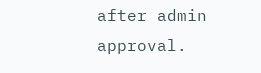after admin approval.